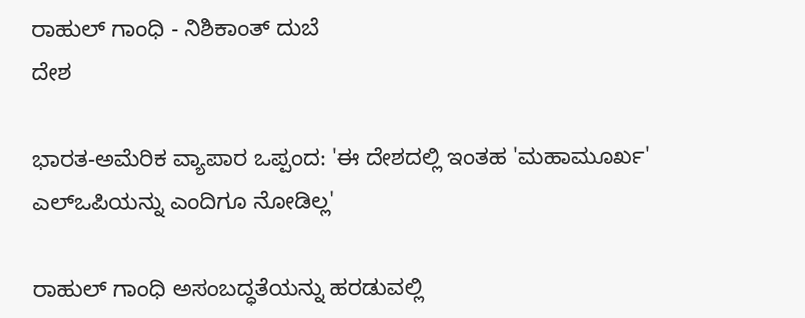ರಾಹುಲ್ ಗಾಂಧಿ - ನಿಶಿಕಾಂತ್ ದುಬೆ
ದೇಶ

ಭಾರತ-ಅಮೆರಿಕ ವ್ಯಾಪಾರ ಒಪ್ಪಂದ: 'ಈ ದೇಶದಲ್ಲಿ ಇಂತಹ 'ಮಹಾಮೂರ್ಖ' ಎಲ್‌ಒಪಿಯನ್ನು ಎಂದಿಗೂ ನೋಡಿಲ್ಲ'

ರಾಹುಲ್ ಗಾಂಧಿ ಅಸಂಬದ್ಧತೆಯನ್ನು ಹರಡುವಲ್ಲಿ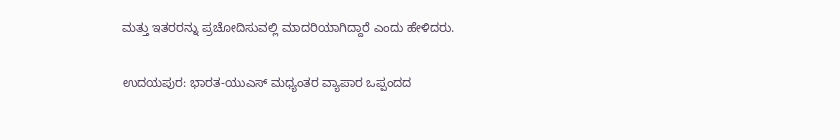ಮತ್ತು ಇತರರನ್ನು ಪ್ರಚೋದಿಸುವಲ್ಲಿ ಮಾದರಿಯಾಗಿದ್ದಾರೆ ಎಂದು ಹೇಳಿದರು.

ಉದಯಪುರ: ಭಾರತ-ಯುಎಸ್ ಮಧ್ಯಂತರ ವ್ಯಾಪಾರ ಒಪ್ಪಂದದ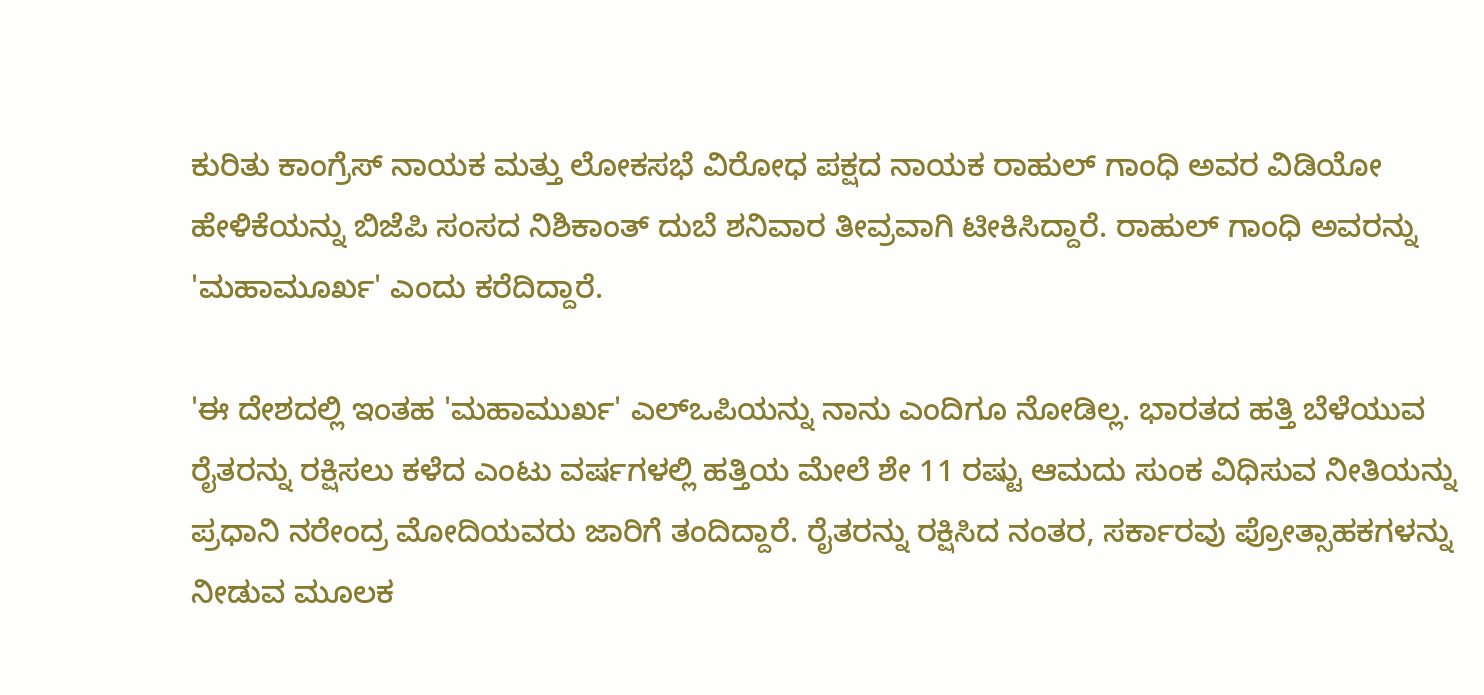ಕುರಿತು ಕಾಂಗ್ರೆಸ್ ನಾಯಕ ಮತ್ತು ಲೋಕಸಭೆ ವಿರೋಧ ಪಕ್ಷದ ನಾಯಕ ರಾಹುಲ್ ಗಾಂಧಿ ಅವರ ವಿಡಿಯೋ ಹೇಳಿಕೆಯನ್ನು ಬಿಜೆಪಿ ಸಂಸದ ನಿಶಿಕಾಂತ್ ದುಬೆ ಶನಿವಾರ ತೀವ್ರವಾಗಿ ಟೀಕಿಸಿದ್ದಾರೆ. ರಾಹುಲ್ ಗಾಂಧಿ ಅವರನ್ನು 'ಮಹಾಮೂರ್ಖ' ಎಂದು ಕರೆದಿದ್ದಾರೆ.

'ಈ ದೇಶದಲ್ಲಿ ಇಂತಹ 'ಮಹಾಮುರ್ಖ' ಎಲ್‌ಒಪಿಯನ್ನು ನಾನು ಎಂದಿಗೂ ನೋಡಿಲ್ಲ. ಭಾರತದ ಹತ್ತಿ ಬೆಳೆಯುವ ರೈತರನ್ನು ರಕ್ಷಿಸಲು ಕಳೆದ ಎಂಟು ವರ್ಷಗಳಲ್ಲಿ ಹತ್ತಿಯ ಮೇಲೆ ಶೇ 11 ರಷ್ಟು ಆಮದು ಸುಂಕ ವಿಧಿಸುವ ನೀತಿಯನ್ನು ಪ್ರಧಾನಿ ನರೇಂದ್ರ ಮೋದಿಯವರು ಜಾರಿಗೆ ತಂದಿದ್ದಾರೆ. ರೈತರನ್ನು ರಕ್ಷಿಸಿದ ನಂತರ, ಸರ್ಕಾರವು ಪ್ರೋತ್ಸಾಹಕಗಳನ್ನು ನೀಡುವ ಮೂಲಕ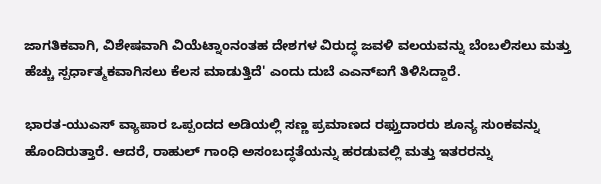ಜಾಗತಿಕವಾಗಿ, ವಿಶೇಷವಾಗಿ ವಿಯೆಟ್ನಾಂನಂತಹ ದೇಶಗಳ ವಿರುದ್ಧ ಜವಳಿ ವಲಯವನ್ನು ಬೆಂಬಲಿಸಲು ಮತ್ತು ಹೆಚ್ಚು ಸ್ಪರ್ಧಾತ್ಮಕವಾಗಿಸಲು ಕೆಲಸ ಮಾಡುತ್ತಿದೆ' ಎಂದು ದುಬೆ ಎಎನ್‌ಐಗೆ ತಿಳಿಸಿದ್ದಾರೆ.

ಭಾರತ-ಯುಎಸ್ ವ್ಯಾಪಾರ ಒಪ್ಪಂದದ ಅಡಿಯಲ್ಲಿ ಸಣ್ಣ ಪ್ರಮಾಣದ ರಫ್ತುದಾರರು ಶೂನ್ಯ ಸುಂಕವನ್ನು ಹೊಂದಿರುತ್ತಾರೆ. ಆದರೆ, ರಾಹುಲ್ ಗಾಂಧಿ ಅಸಂಬದ್ಧತೆಯನ್ನು ಹರಡುವಲ್ಲಿ ಮತ್ತು ಇತರರನ್ನು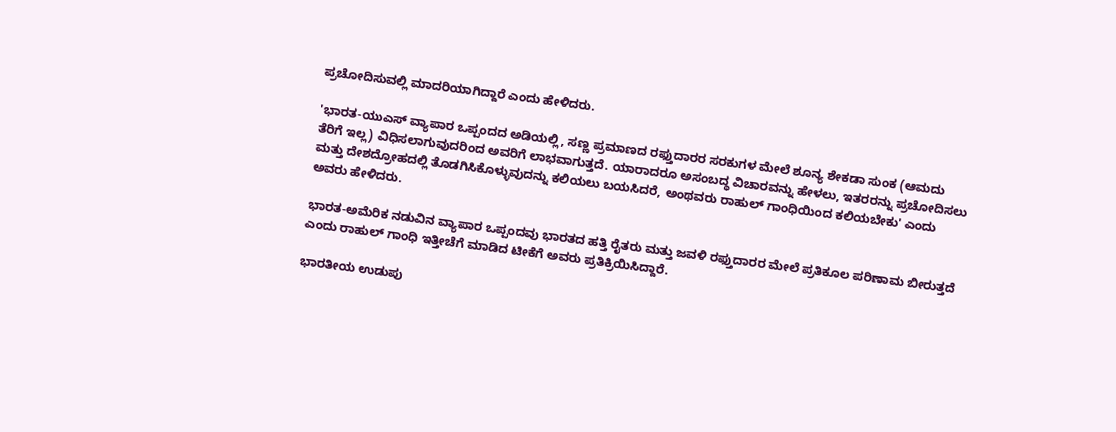ಪ್ರಚೋದಿಸುವಲ್ಲಿ ಮಾದರಿಯಾಗಿದ್ದಾರೆ ಎಂದು ಹೇಳಿದರು.

'ಭಾರತ-ಯುಎಸ್ ವ್ಯಾಪಾರ ಒಪ್ಪಂದದ ಅಡಿಯಲ್ಲಿ, ಸಣ್ಣ ಪ್ರಮಾಣದ ರಫ್ತುದಾರರ ಸರಕುಗಳ ಮೇಲೆ ಶೂನ್ಯ ಶೇಕಡಾ ಸುಂಕ (ಆಮದು ತೆರಿಗೆ ಇಲ್ಲ) ವಿಧಿಸಲಾಗುವುದರಿಂದ ಅವರಿಗೆ ಲಾಭವಾಗುತ್ತದೆ. ಯಾರಾದರೂ ಅಸಂಬದ್ಧ ವಿಚಾರವನ್ನು ಹೇಳಲು, ಇತರರನ್ನು ಪ್ರಚೋದಿಸಲು ಮತ್ತು ದೇಶದ್ರೋಹದಲ್ಲಿ ತೊಡಗಿಸಿಕೊಳ್ಳುವುದನ್ನು ಕಲಿಯಲು ಬಯಸಿದರೆ, ಅಂಥವರು ರಾಹುಲ್ ಗಾಂಧಿಯಿಂದ ಕಲಿಯಬೇಕು' ಎಂದು ಅವರು ಹೇಳಿದರು.

ಭಾರತ-ಅಮೆರಿಕ ನಡುವಿನ ವ್ಯಾಪಾರ ಒಪ್ಪಂದವು ಭಾರತದ ಹತ್ತಿ ರೈತರು ಮತ್ತು ಜವಳಿ ರಫ್ತುದಾರರ ಮೇಲೆ ಪ್ರತಿಕೂಲ ಪರಿಣಾಮ ಬೀರುತ್ತದೆ ಎಂದು ರಾಹುಲ್ ಗಾಂಧಿ ಇತ್ತೀಚೆಗೆ ಮಾಡಿದ ಟೀಕೆಗೆ ಅವರು ಪ್ರತಿಕ್ರಿಯಿಸಿದ್ದಾರೆ.

ಭಾರತೀಯ ಉಡುಪು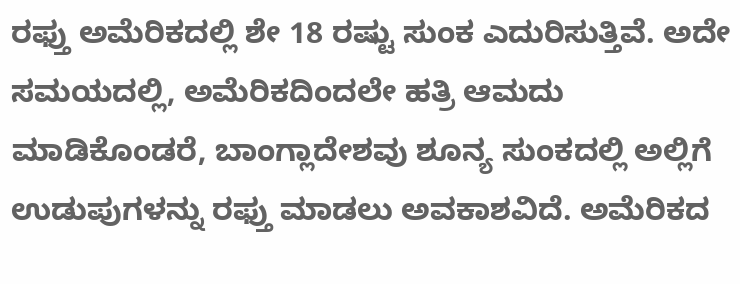ರಫ್ತು ಅಮೆರಿಕದಲ್ಲಿ ಶೇ 18 ರಷ್ಟು ಸುಂಕ ಎದುರಿಸುತ್ತಿವೆ. ಅದೇ ಸಮಯದಲ್ಲಿ, ಅಮೆರಿಕದಿಂದಲೇ ಹತ್ರಿ ಆಮದು ಮಾಡಿಕೊಂಡರೆ, ಬಾಂಗ್ಲಾದೇಶವು ಶೂನ್ಯ ಸುಂಕದಲ್ಲಿ ಅಲ್ಲಿಗೆ ಉಡುಪುಗಳನ್ನು ರಫ್ತು ಮಾಡಲು ಅವಕಾಶವಿದೆ. ಅಮೆರಿಕದ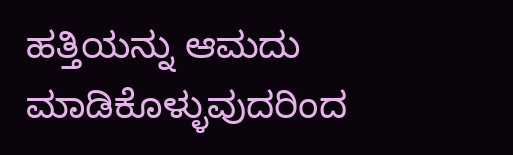ಹತ್ತಿಯನ್ನು ಆಮದು ಮಾಡಿಕೊಳ್ಳುವುದರಿಂದ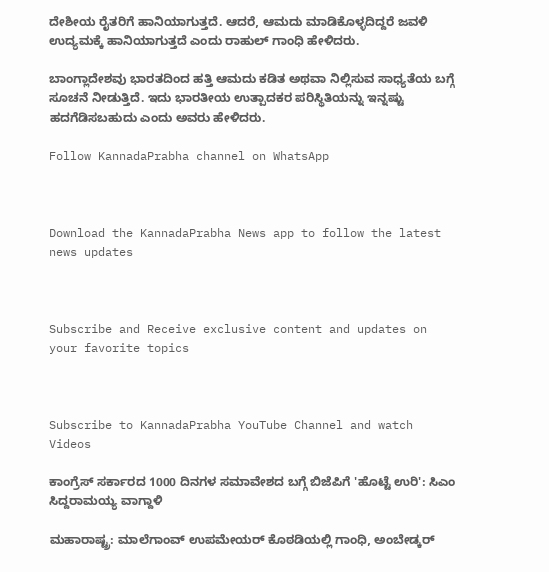ದೇಶೀಯ ರೈತರಿಗೆ ಹಾನಿಯಾಗುತ್ತದೆ. ಆದರೆ, ಆಮದು ಮಾಡಿಕೊಳ್ಳದಿದ್ದರೆ ಜವಳಿ ಉದ್ಯಮಕ್ಕೆ ಹಾನಿಯಾಗುತ್ತದೆ ಎಂದು ರಾಹುಲ್ ಗಾಂಧಿ ಹೇಳಿದರು.

ಬಾಂಗ್ಲಾದೇಶವು ಭಾರತದಿಂದ ಹತ್ತಿ ಆಮದು ಕಡಿತ ಅಥವಾ ನಿಲ್ಲಿಸುವ ಸಾಧ್ಯತೆಯ ಬಗ್ಗೆ ಸೂಚನೆ ನೀಡುತ್ತಿದೆ. ಇದು ಭಾರತೀಯ ಉತ್ಪಾದಕರ ಪರಿಸ್ಥಿತಿಯನ್ನು ಇನ್ನಷ್ಟು ಹದಗೆಡಿಸಬಹುದು ಎಂದು ಅವರು ಹೇಳಿದರು.

Follow KannadaPrabha channel on WhatsApp



Download the KannadaPrabha News app to follow the latest news updates



Subscribe and Receive exclusive content and updates on your favorite topics



Subscribe to KannadaPrabha YouTube Channel and watch Videos

ಕಾಂಗ್ರೆಸ್ ಸರ್ಕಾರದ 1000 ದಿನಗಳ ಸಮಾವೇಶದ ಬಗ್ಗೆ ಬಿಜೆಪಿಗೆ 'ಹೊಟ್ಟೆ ಉರಿ': ಸಿಎಂ ಸಿದ್ದರಾಮಯ್ಯ ವಾಗ್ದಾಳಿ

ಮಹಾರಾಷ್ಟ್ರ: ಮಾಲೆಗಾಂವ್ ಉಪಮೇಯರ್ ಕೊಠಡಿಯಲ್ಲಿ ಗಾಂಧಿ, ಅಂಬೇಡ್ಕರ್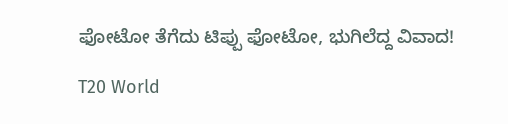ಫೋಟೋ ತೆಗೆದು ಟಿಪ್ಪು ಫೋಟೋ, ಭುಗಿಲೆದ್ದ ವಿವಾದ!

T20 World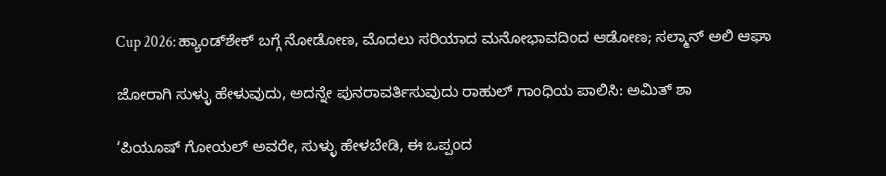Cup 2026: ಹ್ಯಾಂಡ್‌ಶೇಕ್ ಬಗ್ಗೆ ನೋಡೋಣ, ಮೊದಲು ಸರಿಯಾದ ಮನೋಭಾವದಿಂದ ಆಡೋಣ; ಸಲ್ಮಾನ್ ಅಲಿ ಆಘಾ

ಜೋರಾಗಿ ಸುಳ್ಳು ಹೇಳುವುದು, ಅದನ್ನೇ ಪುನರಾವರ್ತಿಸುವುದು ರಾಹುಲ್ ಗಾಂಧಿಯ ಪಾಲಿಸಿ: ಅಮಿತ್ ಶಾ

‘ಪಿಯೂಷ್ ಗೋಯಲ್ ಅವರೇ, ಸುಳ್ಳು ಹೇಳಬೇಡಿ, ಈ ಒಪ್ಪಂದ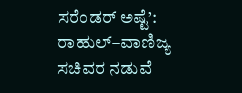ಸರೆಂಡರ್ ಅಷ್ಟೆ’: ರಾಹುಲ್–ವಾಣಿಜ್ಯ ಸಚಿವರ ನಡುವೆ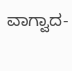ವಾಗ್ವಾದ-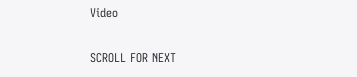Video

SCROLL FOR NEXT